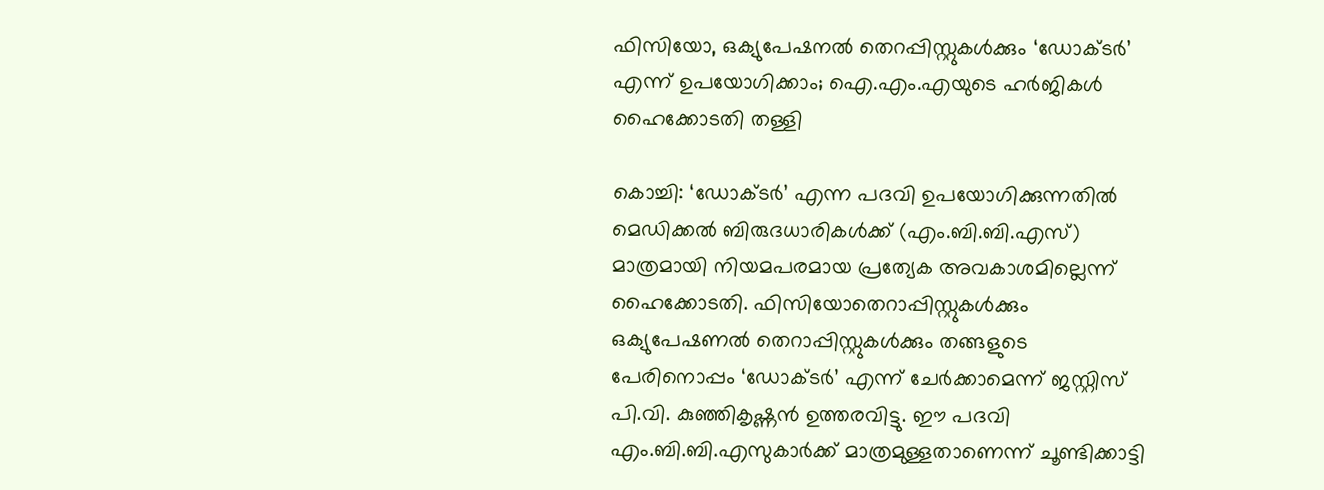ഫിസിയോ, ഒക്യുപേഷനൽ തെറപ്പിസ്റ്റുകൾക്കും ‘ഡോക്ടർ’ എന്ന് ഉപയോഗിക്കാം; ഐ.എം.എയുടെ ഹർജികൾ ഹൈക്കോടതി തള്ളി

കൊച്ചി: ‘ഡോക്ടർ’ എന്ന പദവി ഉപയോഗിക്കുന്നതിൽ മെഡിക്കൽ ബിരുദധാരികൾക്ക് (എം.ബി.ബി.എസ്) മാത്രമായി നിയമപരമായ പ്രത്യേക അവകാശമില്ലെന്ന് ഹൈക്കോടതി. ഫിസിയോതെറാപ്പിസ്റ്റുകൾക്കും ഒക്യുപേഷണൽ തെറാപ്പിസ്റ്റുകൾക്കും തങ്ങളുടെ പേരിനൊപ്പം ‘ഡോക്ടർ’ എന്ന് ചേർക്കാമെന്ന് ജസ്റ്റിസ് പി.വി. കുഞ്ഞികൃഷ്ണൻ ഉത്തരവിട്ടു. ഈ പദവി എം.ബി.ബി.എസുകാർക്ക് മാത്രമുള്ളതാണെന്ന് ചൂണ്ടിക്കാട്ടി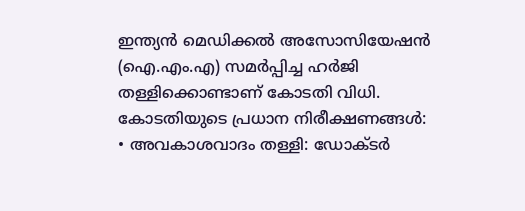ഇന്ത്യൻ മെഡിക്കൽ അസോസിയേഷൻ (ഐ.എം.എ) സമർപ്പിച്ച ഹർജി തള്ളിക്കൊണ്ടാണ് കോടതി വിധി.
കോടതിയുടെ പ്രധാന നിരീക്ഷണങ്ങൾ:
• അവകാശവാദം തള്ളി: ഡോക്ടർ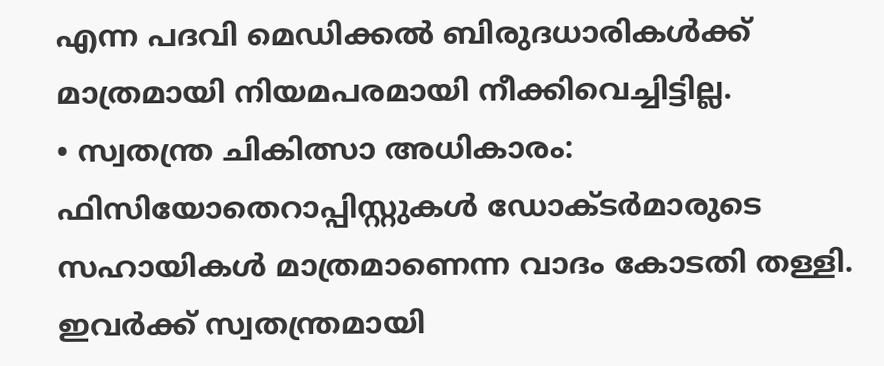എന്ന പദവി മെഡിക്കൽ ബിരുദധാരികൾക്ക് മാത്രമായി നിയമപരമായി നീക്കിവെച്ചിട്ടില്ല.
• സ്വതന്ത്ര ചികിത്സാ അധികാരം: ഫിസിയോതെറാപ്പിസ്റ്റുകൾ ഡോക്ടർമാരുടെ സഹായികൾ മാത്രമാണെന്ന വാദം കോടതി തള്ളി. ഇവർക്ക് സ്വതന്ത്രമായി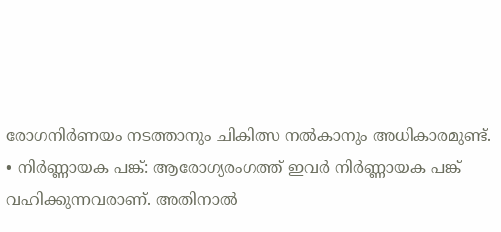രോഗനിർണയം നടത്താനും ചികിത്സ നൽകാനും അധികാരമുണ്ട്.
• നിർണ്ണായക പങ്ക്: ആരോഗ്യരംഗത്ത് ഇവർ നിർണ്ണായക പങ്ക് വഹിക്കുന്നവരാണ്. അതിനാൽ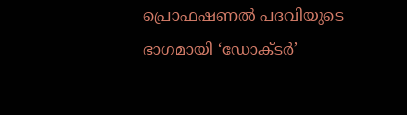പ്രൊഫഷണൽ പദവിയുടെ ഭാഗമായി ‘ഡോക്ടർ’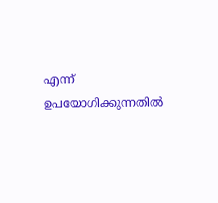എന്ന് ഉപയോഗിക്കുന്നതിൽ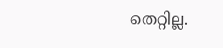തെറ്റില്ല.